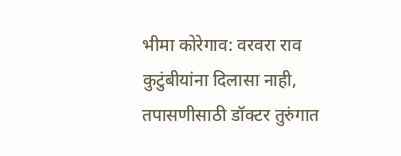भीमा कोरेगाव: वरवरा राव कुटुंबीयांना दिलासा नाही, तपासणीसाठी डॉक्टर तुरुंगात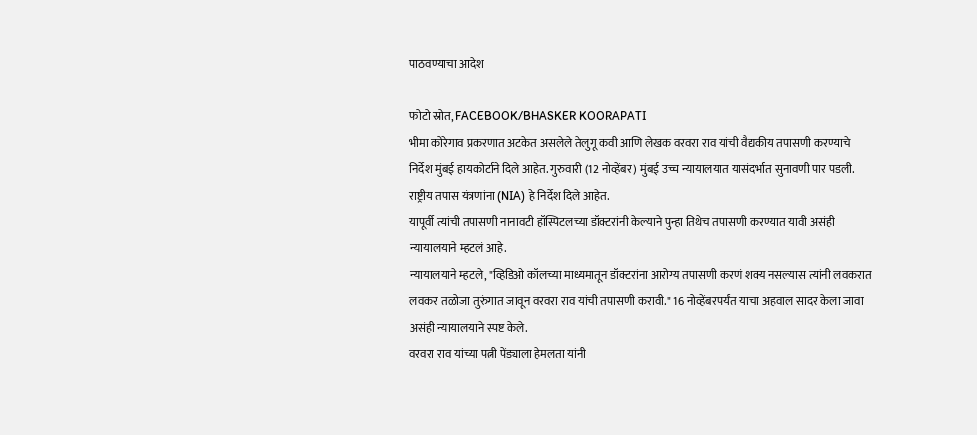पाठवण्याचा आदेश

फोटो स्रोत, FACEBOOK/BHASKER KOORAPATI
भीमा कोरेगाव प्रकरणात अटकेत असलेले तेलुगू कवी आणि लेखक वरवरा राव यांची वैद्यकीय तपासणी करण्याचे निर्देश मुंबई हायकोर्टाने दिले आहेत. गुरुवारी (12 नोव्हेंबर) मुंबई उच्च न्यायालयात यासंदर्भात सुनावणी पार पडली. राष्ट्रीय तपास यंत्रणांना (NIA) हे निर्देश दिले आहेत.
यापूर्वी त्यांची तपासणी नानावटी हॉस्पिटलच्या डॉक्टरांनी केल्याने पुन्हा तिथेच तपासणी करण्यात यावी असंही न्यायालयाने म्हटलं आहे.
न्यायालयाने म्हटले, "व्हिडिओ कॉलच्या माध्यमातून डॉक्टरांना आरोग्य तपासणी करणं शक्य नसल्यास त्यांनी लवकरात लवकर तळोजा तुरुंगात जावून वरवरा राव यांची तपासणी करावी." 16 नोव्हेंबरपर्यंत याचा अहवाल सादर केला जावा असंही न्यायालयाने स्पष्ट केले.
वरवरा राव यांच्या पत्नी पेंड्याला हेमलता यांनी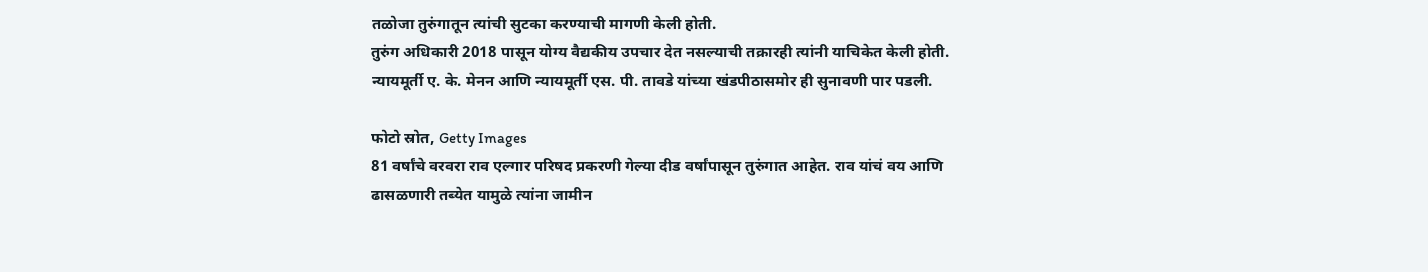तळोजा तुरुंगातून त्यांची सुटका करण्याची मागणी केली होती.
तुरुंग अधिकारी 2018 पासून योग्य वैद्यकीय उपचार देत नसल्याची तक्रारही त्यांनी याचिकेत केली होती. न्यायमूर्ती ए. के. मेनन आणि न्यायमूर्ती एस. पी. तावडे यांच्या खंडपीठासमोर ही सुनावणी पार पडली.

फोटो स्रोत, Getty Images
81 वर्षांचे वरवरा राव एल्गार परिषद प्रकरणी गेल्या दीड वर्षांपासून तुरुंगात आहेत. राव यांचं वय आणि ढासळणारी तब्येत यामुळे त्यांना जामीन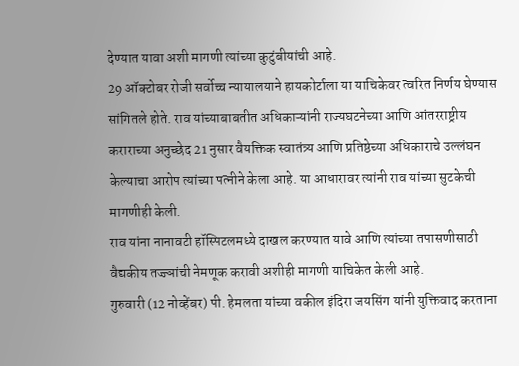देण्यात यावा अशी मागणी त्यांच्या कुटुंबीयांची आहे.
29 ऑक्टोबर रोजी सर्वोच्च न्यायालयाने हायकोर्टाला या याचिकेवर त्वरित निर्णय घेण्यास सांगितले होते. राव यांच्याबाबतीत अधिकाऱ्यांनी राज्यघटनेच्या आणि आंतरराष्ट्रीय कराराच्या अनुच्छेद 21 नुसार वैयक्तिक स्वातंत्र्य आणि प्रतिष्ठेच्या अधिकाराचे उल्लंघन केल्याचा आरोप त्यांच्या पत्नीने केला आहे. या आधारावर त्यांनी राव यांच्या सुटकेची मागणीही केली.
राव यांना नानावटी हॉस्पिटलमध्ये दाखल करण्यात यावे आणि त्यांच्या तपासणीसाठी वैद्यकीय तज्ज्ञांची नेमणूक करावी अशीही मागणी याचिकेत केली आहे.
गुरुवारी (12 नोव्हेंबर) पी. हेमलता यांच्या वकील इंदिरा जयसिंग यांनी युक्तिवाद करताना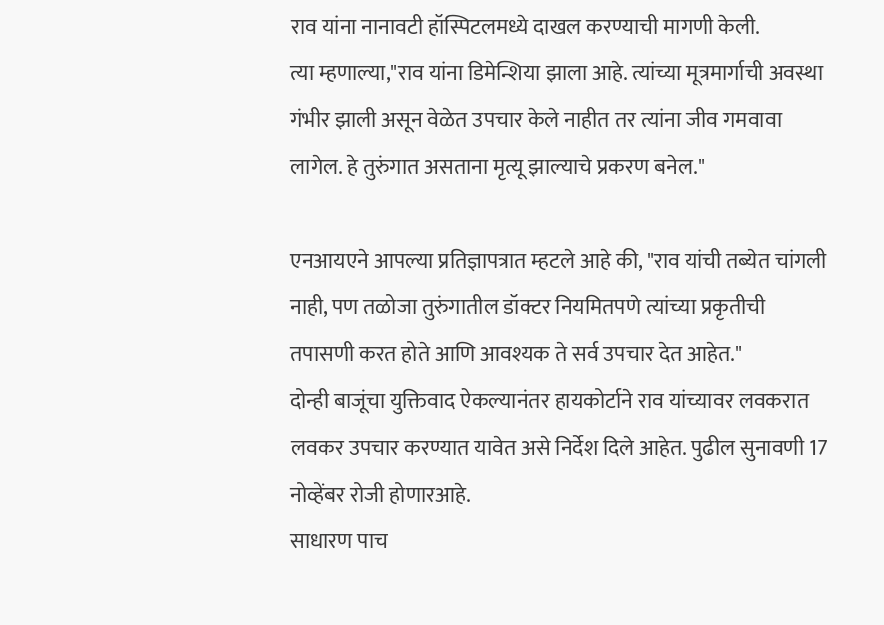राव यांना नानावटी हॉस्पिटलमध्ये दाखल करण्याची मागणी केली.
त्या म्हणाल्या,"राव यांना डिमेन्शिया झाला आहे. त्यांच्या मूत्रमार्गाची अवस्था गंभीर झाली असून वेळेत उपचार केले नाहीत तर त्यांना जीव गमवावा लागेल. हे तुरुंगात असताना मृत्यू झाल्याचे प्रकरण बनेल."

एनआयएने आपल्या प्रतिज्ञापत्रात म्हटले आहे की, "राव यांची तब्येत चांगली नाही, पण तळोजा तुरुंगातील डॉक्टर नियमितपणे त्यांच्या प्रकृतीची तपासणी करत होते आणि आवश्यक ते सर्व उपचार देत आहेत."
दोन्ही बाजूंचा युक्तिवाद ऐकल्यानंतर हायकोर्टाने राव यांच्यावर लवकरात लवकर उपचार करण्यात यावेत असे निर्देश दिले आहेत. पुढील सुनावणी 17 नोव्हेंबर रोजी होणारआहे.
साधारण पाच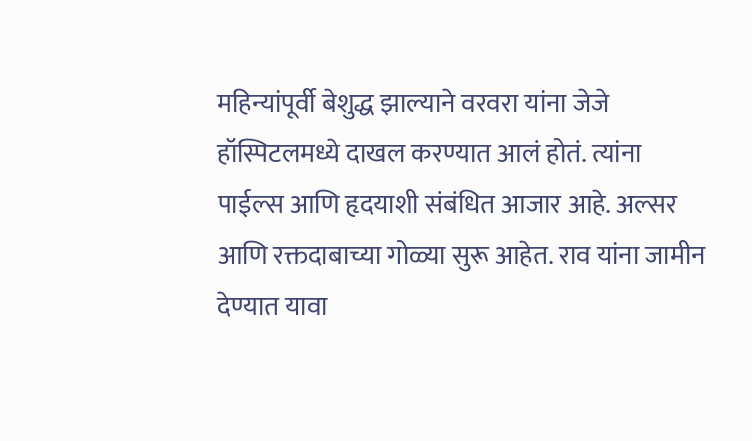महिन्यांपूर्वी बेशुद्ध झाल्याने वरवरा यांना जेजे हॉस्पिटलमध्ये दाखल करण्यात आलं होतं. त्यांना पाईल्स आणि हृदयाशी संबंधित आजार आहे. अल्सर आणि रक्तदाबाच्या गोळ्या सुरू आहेत. राव यांना जामीन देण्यात यावा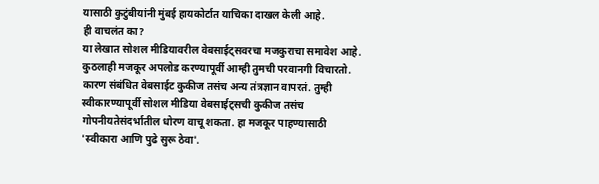यासाठी कुटुंबीयांनी मुंबई हायकोर्टात याचिका दाखल केली आहे.
ही वाचलंत का?
या लेखात सोशल मीडियावरील वेबसाईट्सवरचा मजकुराचा समावेश आहे. कुठलाही मजकूर अपलोड करण्यापूर्वी आम्ही तुमची परवानगी विचारतो. कारण संबंधित वेबसाईट कुकीज तसंच अन्य तंत्रज्ञान वापरतं. तुम्ही स्वीकारण्यापूर्वी सोशल मीडिया वेबसाईट्सची कुकीज तसंच गोपनीयतेसंदर्भातील धोरण वाचू शकता. हा मजकूर पाहण्यासाठी 'स्वीकारा आणि पुढे सुरू ठेवा'.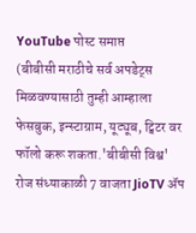YouTube पोस्ट समाप्त
(बीबीसी मराठीचे सर्व अपडेट्स मिळवण्यासाठी तुम्ही आम्हाला फेसबुक, इन्स्टाग्राम, यूट्यूब, ट्विटर वर फॉलो करू शकता.'बीबीसी विश्व' रोज संध्याकाळी 7 वाजता JioTV ॲप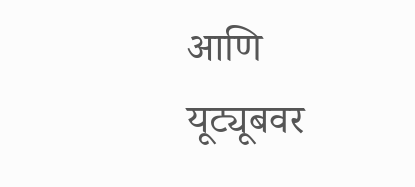आणि यूट्यूबवर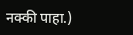नक्की पाहा.)